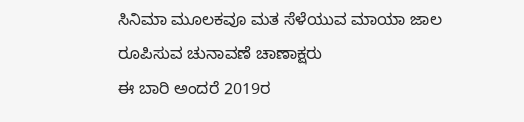ಸಿನಿಮಾ ಮೂಲಕವೂ ಮತ ಸೆಳೆಯುವ ಮಾಯಾ ಜಾಲ ರೂಪಿಸುವ ಚುನಾವಣೆ ಚಾಣಾಕ್ಷರು
ಈ ಬಾರಿ ಅಂದರೆ 2019ರ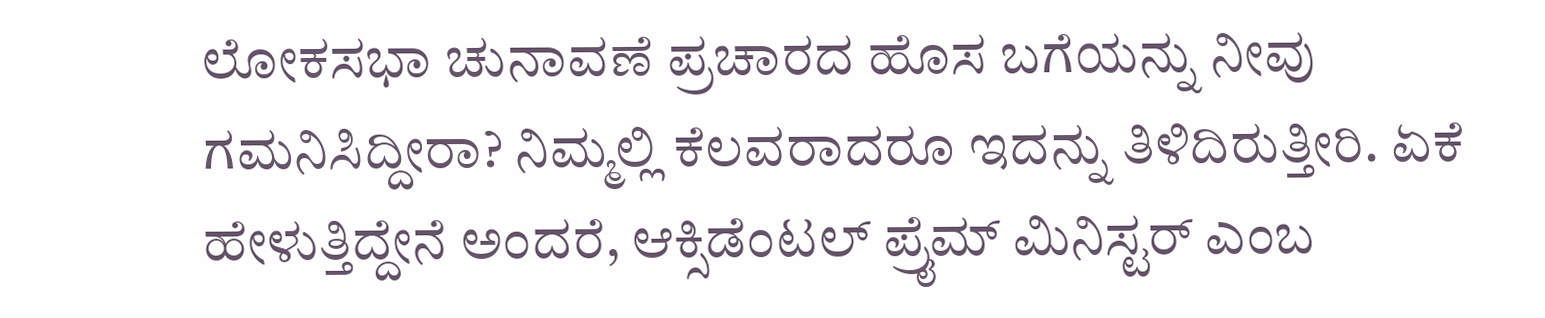ಲೋಕಸಭಾ ಚುನಾವಣೆ ಪ್ರಚಾರದ ಹೊಸ ಬಗೆಯನ್ನು ನೀವು ಗಮನಿಸಿದ್ದೀರಾ? ನಿಮ್ಮಲ್ಲಿ ಕೆಲವರಾದರೂ ಇದನ್ನು ತಿಳಿದಿರುತ್ತೀರಿ. ಏಕೆ ಹೇಳುತ್ತಿದ್ದೇನೆ ಅಂದರೆ, ಆಕ್ಸಿಡೆಂಟಲ್ ಪ್ರೈಮ್ ಮಿನಿಸ್ಟರ್ ಎಂಬ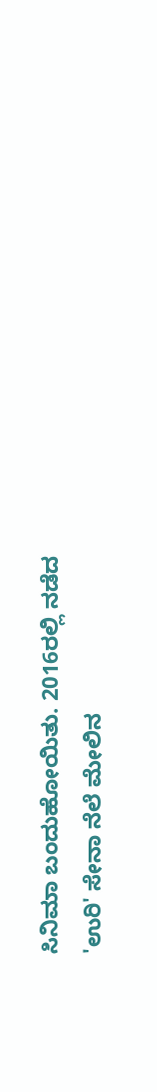ಸಿನಿಮಾ ಬಂದುಹೋಯಿತು. 2016ರಲ್ಲಿ ನಡೆದ 'ಉರಿ' ಸೇನಾ ನೆಲೆ ಮೇಲಿನ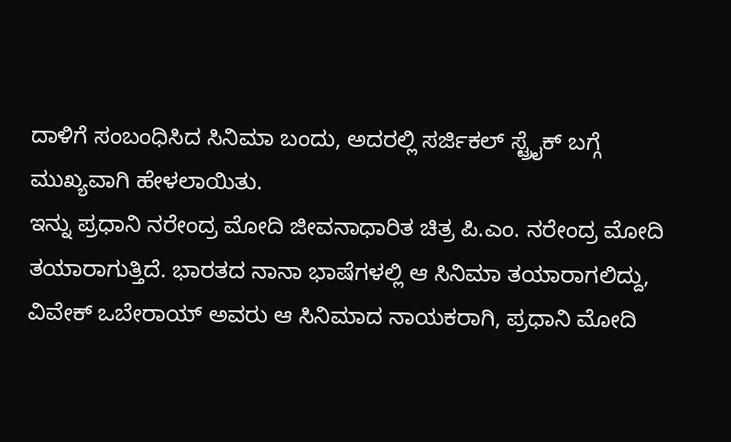ದಾಳಿಗೆ ಸಂಬಂಧಿಸಿದ ಸಿನಿಮಾ ಬಂದು, ಅದರಲ್ಲಿ ಸರ್ಜಿಕಲ್ ಸ್ಟ್ರೈಕ್ ಬಗ್ಗೆ ಮುಖ್ಯವಾಗಿ ಹೇಳಲಾಯಿತು.
ಇನ್ನು ಪ್ರಧಾನಿ ನರೇಂದ್ರ ಮೋದಿ ಜೀವನಾಧಾರಿತ ಚಿತ್ರ ಪಿ.ಎಂ. ನರೇಂದ್ರ ಮೋದಿ ತಯಾರಾಗುತ್ತಿದೆ. ಭಾರತದ ನಾನಾ ಭಾಷೆಗಳಲ್ಲಿ ಆ ಸಿನಿಮಾ ತಯಾರಾಗಲಿದ್ದು, ವಿವೇಕ್ ಒಬೇರಾಯ್ ಅವರು ಆ ಸಿನಿಮಾದ ನಾಯಕರಾಗಿ, ಪ್ರಧಾನಿ ಮೋದಿ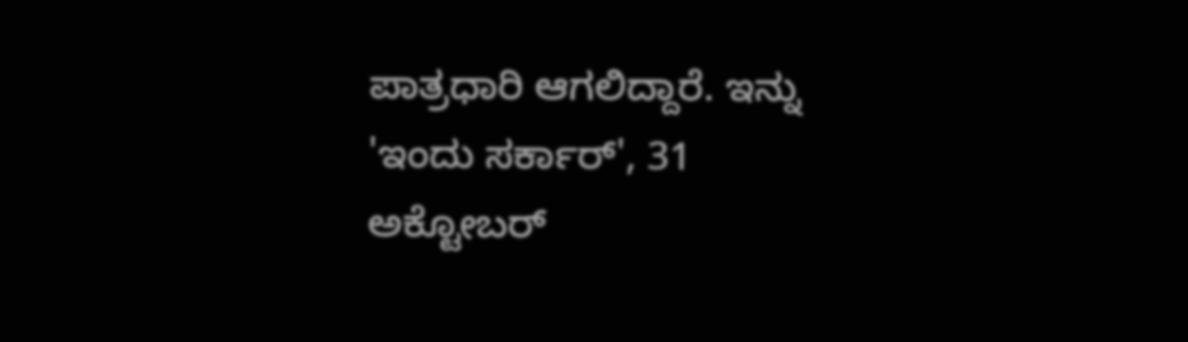ಪಾತ್ರಧಾರಿ ಆಗಲಿದ್ದಾರೆ. ಇನ್ನು 'ಇಂದು ಸರ್ಕಾರ್', 31 ಅಕ್ಟೋಬರ್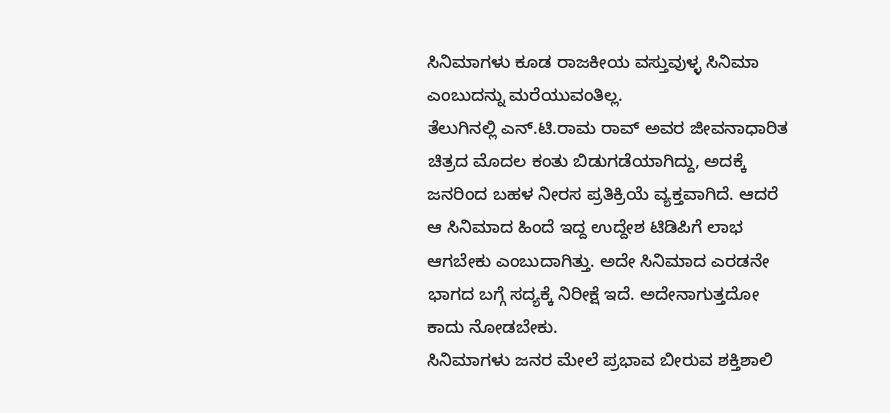ಸಿನಿಮಾಗಳು ಕೂಡ ರಾಜಕೀಯ ವಸ್ತುವುಳ್ಳ ಸಿನಿಮಾ ಎಂಬುದನ್ನು ಮರೆಯುವಂತಿಲ್ಲ.
ತೆಲುಗಿನಲ್ಲಿ ಎನ್.ಟಿ.ರಾಮ ರಾವ್ ಅವರ ಜೀವನಾಧಾರಿತ ಚಿತ್ರದ ಮೊದಲ ಕಂತು ಬಿಡುಗಡೆಯಾಗಿದ್ದು, ಅದಕ್ಕೆ ಜನರಿಂದ ಬಹಳ ನೀರಸ ಪ್ರತಿಕ್ರಿಯೆ ವ್ಯಕ್ತವಾಗಿದೆ. ಆದರೆ ಆ ಸಿನಿಮಾದ ಹಿಂದೆ ಇದ್ದ ಉದ್ದೇಶ ಟಿಡಿಪಿಗೆ ಲಾಭ ಆಗಬೇಕು ಎಂಬುದಾಗಿತ್ತು. ಅದೇ ಸಿನಿಮಾದ ಎರಡನೇ ಭಾಗದ ಬಗ್ಗೆ ಸದ್ಯಕ್ಕೆ ನಿರೀಕ್ಷೆ ಇದೆ. ಅದೇನಾಗುತ್ತದೋ ಕಾದು ನೋಡಬೇಕು.
ಸಿನಿಮಾಗಳು ಜನರ ಮೇಲೆ ಪ್ರಭಾವ ಬೀರುವ ಶಕ್ತಿಶಾಲಿ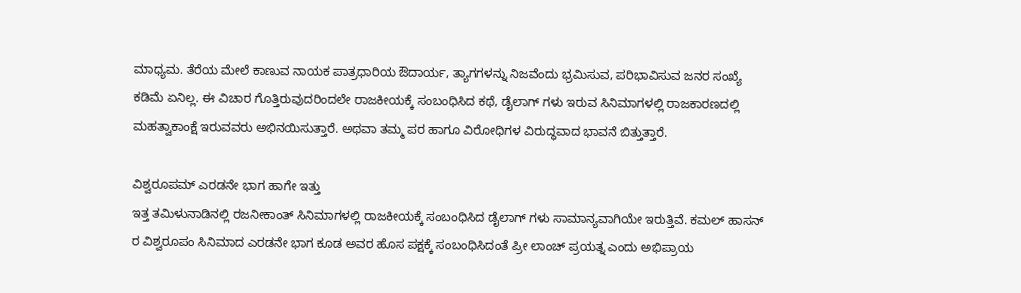ಮಾಧ್ಯಮ. ತೆರೆಯ ಮೇಲೆ ಕಾಣುವ ನಾಯಕ ಪಾತ್ರಧಾರಿಯ ಔದಾರ್ಯ, ತ್ಯಾಗಗಳನ್ನು ನಿಜವೆಂದು ಭ್ರಮಿಸುವ, ಪರಿಭಾವಿಸುವ ಜನರ ಸಂಖ್ಯೆ ಕಡಿಮೆ ಏನಿಲ್ಲ. ಈ ವಿಚಾರ ಗೊತ್ತಿರುವುದರಿಂದಲೇ ರಾಜಕೀಯಕ್ಕೆ ಸಂಬಂಧಿಸಿದ ಕಥೆ, ಡೈಲಾಗ್ ಗಳು ಇರುವ ಸಿನಿಮಾಗಳಲ್ಲಿ ರಾಜಕಾರಣದಲ್ಲಿ ಮಹತ್ವಾಕಾಂಕ್ಷೆ ಇರುವವರು ಅಭಿನಯಿಸುತ್ತಾರೆ. ಅಥವಾ ತಮ್ಮ ಪರ ಹಾಗೂ ವಿರೋಧಿಗಳ ವಿರುದ್ಧವಾದ ಭಾವನೆ ಬಿತ್ತುತ್ತಾರೆ.

ವಿಶ್ವರೂಪಮ್ ಎರಡನೇ ಭಾಗ ಹಾಗೇ ಇತ್ತು
ಇತ್ತ ತಮಿಳುನಾಡಿನಲ್ಲಿ ರಜನೀಕಾಂತ್ ಸಿನಿಮಾಗಳಲ್ಲಿ ರಾಜಕೀಯಕ್ಕೆ ಸಂಬಂಧಿಸಿದ ಡೈಲಾಗ್ ಗಳು ಸಾಮಾನ್ಯವಾಗಿಯೇ ಇರುತ್ತಿವೆ. ಕಮಲ್ ಹಾಸನ್ ರ ವಿಶ್ವರೂಪಂ ಸಿನಿಮಾದ ಎರಡನೇ ಭಾಗ ಕೂಡ ಅವರ ಹೊಸ ಪಕ್ಷಕ್ಕೆ ಸಂಬಂಧಿಸಿದಂತೆ ಪ್ರೀ ಲಾಂಚ್ ಪ್ರಯತ್ನ ಎಂದು ಅಭಿಪ್ರಾಯ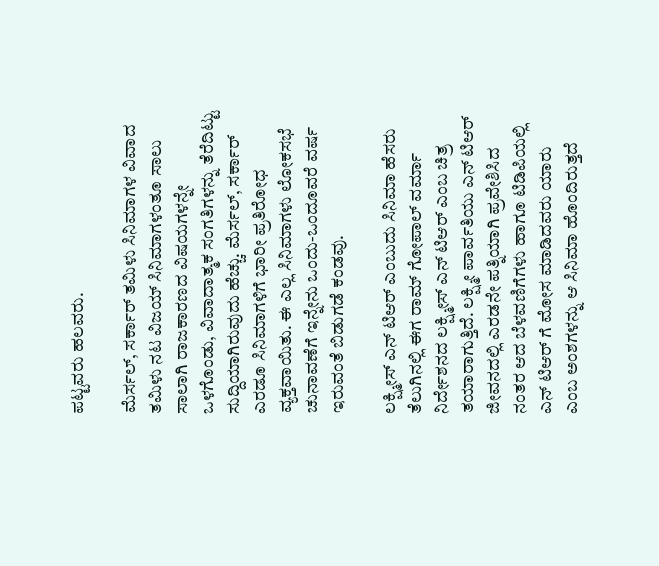ಪಟ್ಟವರು ಹಲವರು.

ಮೆರ್ಸಲ್, ಸರ್ಕಾರ್ ತಮಿಳು ಸಿನಿಮಾಗಳ ವಿವಾದ
ತಮಿಳು ನಟ ವಿಜಯ್ ಸಿನಿಮಾಗಳಂತೂ ಸಾಲು ಸಾಲಾಗಿ ರಾಜಕಾರಣದ ವಿಷಯಗಳನ್ನೇ ಒಳಗೊಂಡು, ವಿವಾದಾತ್ಮಕ ಸಂಗತಿಗಳನ್ನು ತೆರೆದಿಟ್ಟು ಸುದ್ದಿಯಾಗಿರುವುದು ಹೆಚ್ಚು. ಮೆರ್ಸಲ್, ಸರ್ಕಾರ್ ಎರಡೂ ಸಿನಿಮಾಗಳಿಗೆ ಭಾರೀ ಪ್ರತಿರೋಧ ವ್ಯಕ್ತವಾಯಿತು. ಈ ಎಲ್ಲ ಸಿನಿಮಾಗಳು ಲೋಕಸಭೆ ಚುನಾವಣೆಗೆ ಇನ್ನೇನು ಒಂದು-ಒಂದೂವರೆ ವರ್ಷ ಇರುವಂತೆ ಬಿಡುಗಡೆ ಕಂಡವು.

ಲಕ್ಷ್ಮೀಸ್ ಎನ್ ಟಿಆರ್ ಎಂಬುದು ಸಿನಿಮಾ ಹೆಸರು
ತೆಲುಗಿನಲ್ಲಿ ಈಗ ರಾಮ್ ಗೋಪಾಲ್ ವರ್ಮಾ ನಿರ್ದೇಶನದ ಲಕ್ಷ್ಮೀಸ್ ಎನ್ ಟಿಆರ್ ಎಂಬ ಚಿತ್ರ ತಯಾರಾಗುತ್ತಿದೆ. ಲಕ್ಷ್ಮೀ ಪಾರ್ವತಿಯು ಎನ್ ಟಿಆರ್ ಜೀವನದಲ್ಲಿ ಎರಡನೇ ಪತ್ನಿಯಾಗಿ ಪ್ರವೇಶಿಸಿದ ನಂತರ ಆದ ಬೆಳವಣಿಗೆಗಳು ಹಾಗೂ ಟಿಡಿಪಿಯಲ್ಲಿ ಎನ್ ಟಿಆರ್ ಗೆ ಮೋಸ ಮಾಡಿದವರು ಯಾರು ಎಂಬ ಅಂಶಗಳನ್ನು ಆ ಸಿನಿಮಾ ಹೊಂದಿರುತ್ತದೆ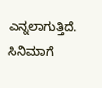ಎನ್ನಲಾಗುತ್ತಿದೆ. ಸಿನಿಮಾಗೆ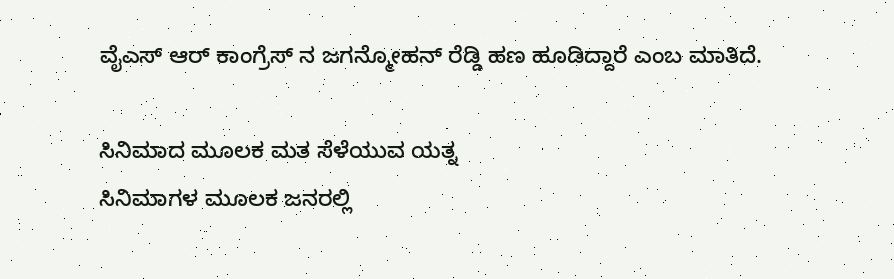ವೈಎಸ್ ಆರ್ ಕಾಂಗ್ರೆಸ್ ನ ಜಗನ್ಮೋಹನ್ ರೆಡ್ಡಿ ಹಣ ಹೂಡಿದ್ದಾರೆ ಎಂಬ ಮಾತಿದೆ.

ಸಿನಿಮಾದ ಮೂಲಕ ಮತ ಸೆಳೆಯುವ ಯತ್ನ
ಸಿನಿಮಾಗಳ ಮೂಲಕ ಜನರಲ್ಲಿ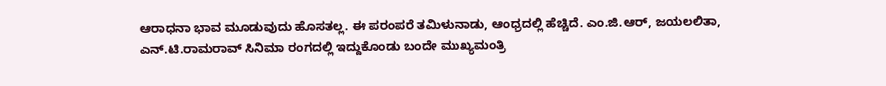ಆರಾಧನಾ ಭಾವ ಮೂಡುವುದು ಹೊಸತಲ್ಲ. ಈ ಪರಂಪರೆ ತಮಿಳುನಾಡು, ಆಂಧ್ರದಲ್ಲಿ ಹೆಚ್ಚಿದೆ. ಎಂ.ಜಿ.ಆರ್, ಜಯಲಲಿತಾ, ಎನ್.ಟಿ.ರಾಮರಾವ್ ಸಿನಿಮಾ ರಂಗದಲ್ಲಿ ಇದ್ದುಕೊಂಡು ಬಂದೇ ಮುಖ್ಯಮಂತ್ರಿ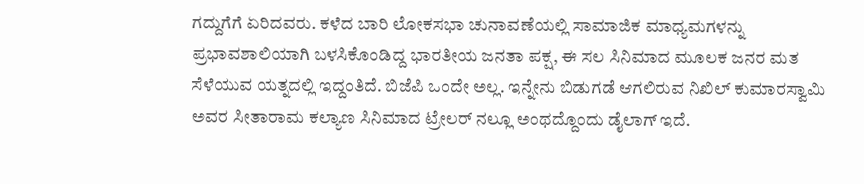ಗದ್ದುಗೆಗೆ ಏರಿದವರು. ಕಳೆದ ಬಾರಿ ಲೋಕಸಭಾ ಚುನಾವಣೆಯಲ್ಲಿ ಸಾಮಾಜಿಕ ಮಾಧ್ಯಮಗಳನ್ನು ಪ್ರಭಾವಶಾಲಿಯಾಗಿ ಬಳಸಿಕೊಂಡಿದ್ದ ಭಾರತೀಯ ಜನತಾ ಪಕ್ಷ, ಈ ಸಲ ಸಿನಿಮಾದ ಮೂಲಕ ಜನರ ಮತ ಸೆಳೆಯುವ ಯತ್ನದಲ್ಲಿ ಇದ್ದಂತಿದೆ. ಬಿಜೆಪಿ ಒಂದೇ ಅಲ್ಲ. ಇನ್ನೇನು ಬಿಡುಗಡೆ ಆಗಲಿರುವ ನಿಖಿಲ್ ಕುಮಾರಸ್ವಾಮಿ ಅವರ ಸೀತಾರಾಮ ಕಲ್ಯಾಣ ಸಿನಿಮಾದ ಟ್ರೇಲರ್ ನಲ್ಲೂ ಅಂಥದ್ದೊಂದು ಡೈಲಾಗ್ ಇದೆ.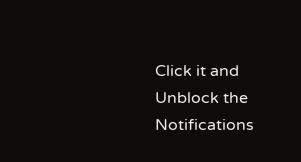Click it and Unblock the Notifications